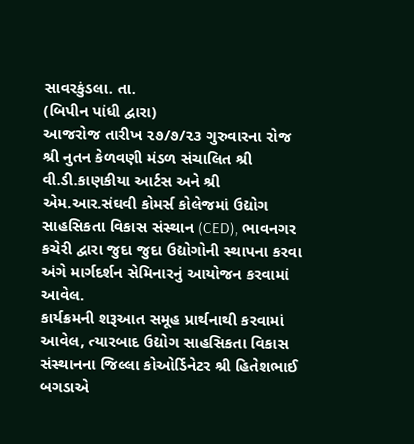સાવરકુંડલા. તા.
(બિપીન પાંધી દ્વારા)
આજરોજ તારીખ ૨૭/૭/૨૩ ગુરુવારના રોજ શ્રી નુતન કેળવણી મંડળ સંચાલિત શ્રી વી.ડી.કાણકીયા આર્ટસ અને શ્રી એમ.આર.સંઘવી કોમર્સ કોલેજમાં ઉદ્યોગ સાહસિકતા વિકાસ સંસ્થાન (CED), ભાવનગર કચેરી દ્વારા જુદા જુદા ઉદ્યોગોની સ્થાપના કરવા અંગે માર્ગદર્શન સેમિનારનું આયોજન કરવામાં આવેલ.
કાર્યક્રમની શરૂઆત સમૂહ પ્રાર્થનાથી કરવામાં આવેલ, ત્યારબાદ ઉદ્યોગ સાહસિકતા વિકાસ સંસ્થાનના જિલ્લા કોઓર્ડિનેટર શ્રી હિતેશભાઈ બગડાએ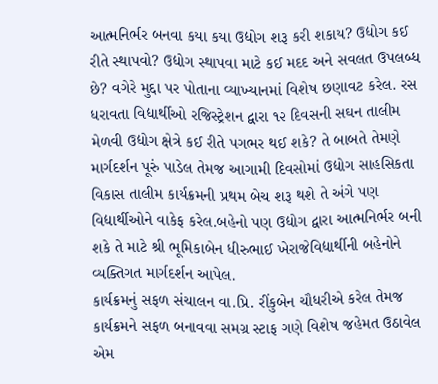આત્મનિર્ભર બનવા કયા કયા ઉદ્યોગ શરૂ કરી શકાય? ઉદ્યોગ કઈ રીતે સ્થાપવો? ઉદ્યોગ સ્થાપવા માટે કઈ મદદ અને સવલત ઉપલબ્ધ છે? વગેરે મુદ્દા પર પોતાના વ્યાખ્યાનમાં વિશેષ છણાવટ કરેલ. રસ ધરાવતા વિદ્યાર્થીઓ રજિસ્ટ્રેશન દ્વારા ૧૨ દિવસની સઘન તાલીમ મેળવી ઉદ્યોગ ક્ષેત્રે કઈ રીતે પગભર થઈ શકે? તે બાબતે તેમણે માર્ગદર્શન પૂરું પાડેલ તેમજ આગામી દિવસોમાં ઉદ્યોગ સાહસિકતા વિકાસ તાલીમ કાર્યક્રમની પ્રથમ બેચ શરૂ થશે તે અંગે પણ વિદ્યાર્થીઓને વાકેફ કરેલ.બહેનો પણ ઉદ્યોગ દ્વારા આત્મનિર્ભર બની શકે તે માટે શ્રી ભૂમિકાબેન ધીરુભાઈ ખેરાજેવિદ્યાર્થીની બહેનોને વ્યક્તિગત માર્ગદર્શન આપેલ.
કાર્યક્રમનું સફળ સંચાલન વા.પ્રિ. રીંકુબેન ચૌધરીએ કરેલ તેમજ કાર્યક્રમને સફળ બનાવવા સમગ્ર સ્ટાફ ગણે વિશેષ જહેમત ઉઠાવેલ એમ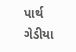પાર્થ ગેડીયા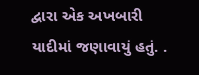દ્વારા એક અખબારી યાદીમાં જણાવાયું હતું. .